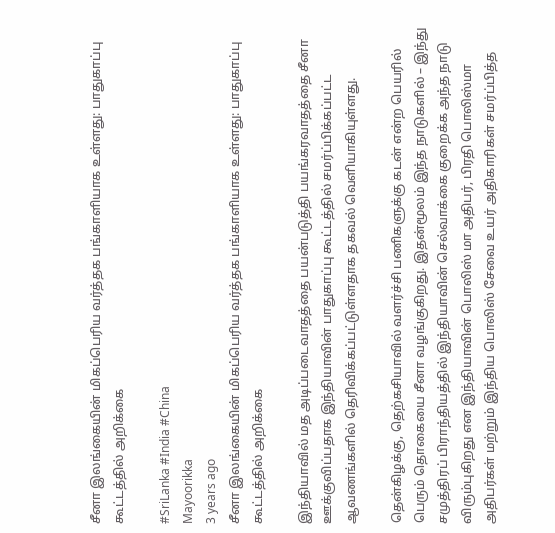சீனா இலங்கையின் மிகப்பெரிய வர்த்தக பங்காளியாக உள்ளது: பாதுகாப்பு கூட்டத்தில் அறிக்கை

#SriLanka #India #China
Mayoorikka
3 years ago
சீனா இலங்கையின் மிகப்பெரிய வர்த்தக பங்காளியாக உள்ளது: பாதுகாப்பு கூட்டத்தில் அறிக்கை

இந்தியாவில் மத அடிப்படைவாதத்தை பயன்படுத்தி பயங்கரவாதத்தை சீனா ஊக்குவிப்பதாக இந்தியாவின் பாதுகாப்பு கூட்டத்தில் சமர்ப்பிக்கப்பட்ட ஆவணங்களில் தெரிவிக்கப்பட்டுள்ளதாக தகவல் வெளியாகியுள்ளது.

தென்கிழக்கு, தெற்கசியாவில் வளர்ச்சி பணிகளுக்கு கடன் என்ற பெயரில் பெரும் தொகையை சீனா வழங்குகிறது. இதன்மூலம் இந்த நாடுகளில் – இந்து சமுத்திரப் பிராந்தியத்தில் இந்தியாவின் செல்வாக்கை குறைக்க அந்த நாடு விரும்புகிறது என இந்தியாவின் பொலிஸ் மா அதிபர், பிரதி பொலிஸ்மா அதிபர்கள் மற்றும் இந்திய பொலிஸ் சேவை உயர் அதிகாரிகள் சமர்ப்பித்த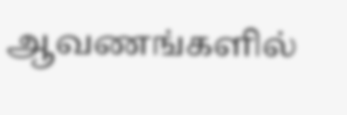ஆவணங்களில்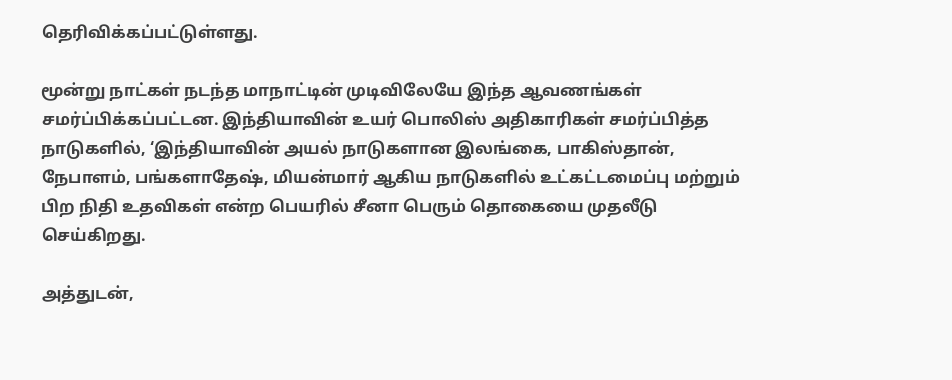தெரிவிக்கப்பட்டுள்ளது.

மூன்று நாட்கள் நடந்த மாநாட்டின் முடிவிலேயே இந்த ஆவணங்கள் சமர்ப்பிக்கப்பட்டன. இந்தியாவின் உயர் பொலிஸ் அதிகாரிகள் சமர்ப்பித்த நாடுகளில், ‘இந்தியாவின் அயல் நாடுகளான இலங்கை, பாகிஸ்தான், நேபாளம், பங்களாதேஷ், மியன்மார் ஆகிய நாடுகளில் உட்கட்டமைப்பு மற்றும் பிற நிதி உதவிகள் என்ற பெயரில் சீனா பெரும் தொகையை முதலீடு செய்கிறது.

அத்துடன்,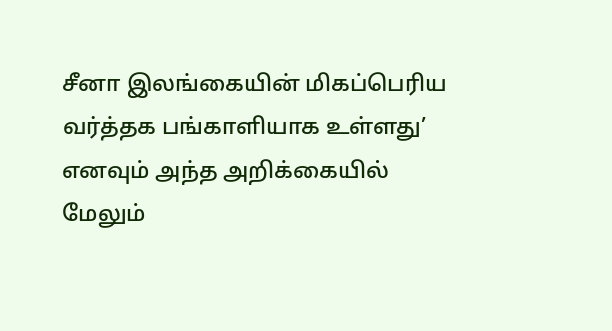சீனா இலங்கையின் மிகப்பெரிய வர்த்தக பங்காளியாக உள்ளது’ எனவும் அந்த அறிக்கையில் மேலும்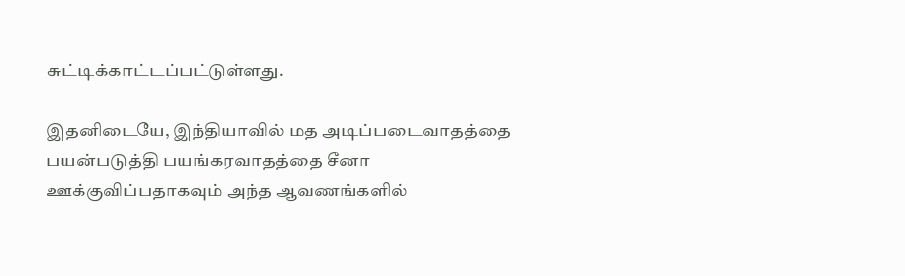சுட்டிக்காட்டப்பட்டுள்ளது.

இதனிடையே, இந்தியாவில் மத அடிப்படைவாதத்தை பயன்படுத்தி பயங்கரவாதத்தை சீனா ஊக்குவிப்பதாகவும் அந்த ஆவணங்களில்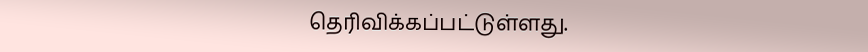தெரிவிக்கப்பட்டுள்ளது.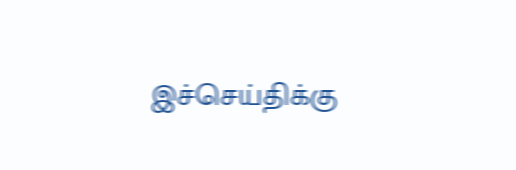இச்செய்திக்கு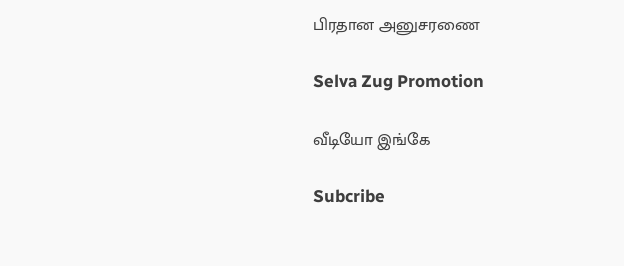பிரதான அனுசரணை

Selva Zug Promotion

வீடியோ இங்கே

Subcribe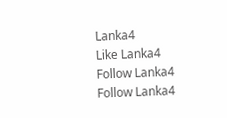Lanka4
Like Lanka4
Follow Lanka4
Follow Lanka4